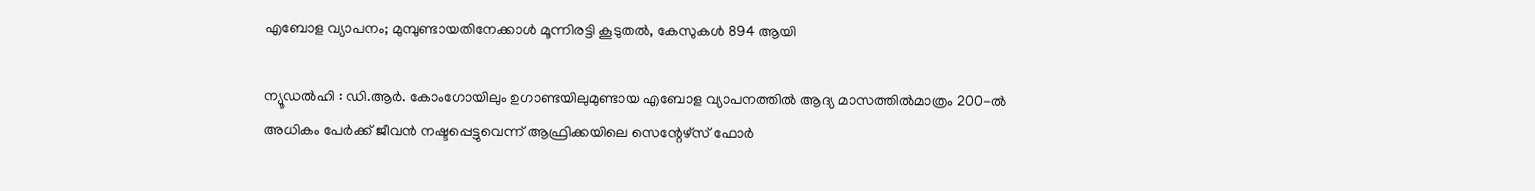എബോള വ്യാപനം; മുമ്പുണ്ടായതിനേക്കാൾ മൂന്നിരട്ടി കൂടുതൽ, കേസുകൾ 894 ആയി

ന്യൂഡൽഹി : ഡി.ആർ. കോംഗോയിലും ഉഗാണ്ടയിലുമുണ്ടായ എബോള വ്യാപനത്തിൽ ആദ്യ മാസത്തിൽമാത്രം 200-ൽ അധികം പേർക്ക് ജീവൻ നഷ്ടപ്പെട്ടുവെന്ന് ആഫ്രിക്കയിലെ സെന്റേഴ്സ് ഫോർ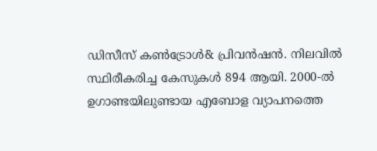ഡിസീസ് കൺട്രോൾ& പ്രിവൻഷൻ. നിലവിൽ സ്ഥിരീകരിച്ച കേസുകൾ 894 ആയി. 2000-ൽ ഉഗാണ്ടയിലുണ്ടായ എബോള വ്യാപനത്തെ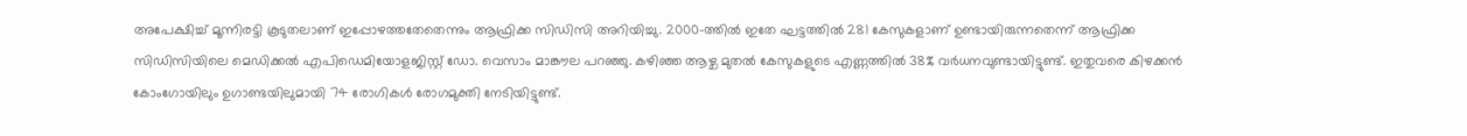അപേക്ഷിച്ച് മൂന്നിരട്ടി കൂടുതലാണ് ഇപ്പോഴത്തതേതെന്നും ആഫ്രിക്ക സിഡിസി അറിയിച്ചു. 2000-ത്തിൽ ഇതേ ഘട്ടത്തിൽ 281 കേസുകളാണ് ഉണ്ടായിരുന്നതെന്ന് ആഫ്രിക്ക സിഡിസിയിലെ മെഡിക്കൽ എപിഡെമിയോളജിസ്റ്റ് ഡോ. വെസാം മാങ്കൗല പറഞ്ഞു. കഴിഞ്ഞ ആഴ്ച മുതൽ കേസുകളുടെ എണ്ണത്തിൽ 38% വർധനവുണ്ടായിട്ടുണ്ട്. ഇതുവരെ കിഴക്കൻ കോംഗോയിലും ഉഗാണ്ടയിലുമായി 74 രോഗികൾ രോഗമുക്തി നേടിയിട്ടുണ്ട്.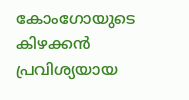കോംഗോയുടെ കിഴക്കൻ പ്രവിശ്യയായ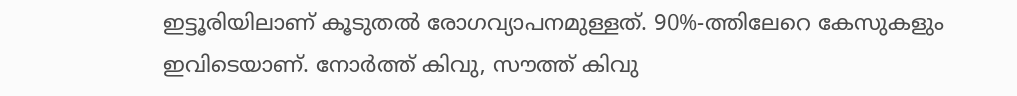ഇട്ടൂരിയിലാണ് കൂടുതൽ രോഗവ്യാപനമുള്ളത്. 90%-ത്തിലേറെ കേസുകളും ഇവിടെയാണ്. നോർത്ത് കിവു, സൗത്ത് കിവു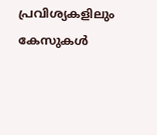പ്രവിശ്യകളിലും കേസുകൾ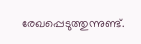രേഖപ്പെടുത്തുന്നുണ്ട്.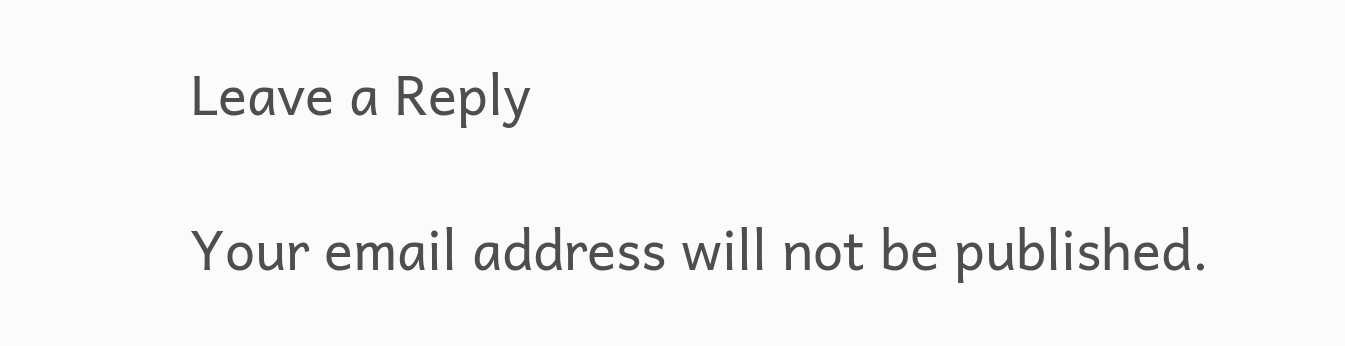Leave a Reply

Your email address will not be published.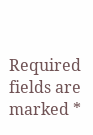Required fields are marked *